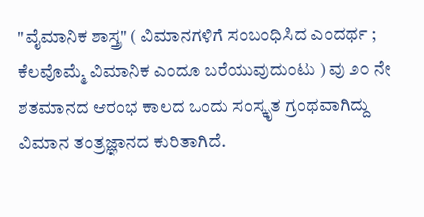"ವೈಮಾನಿಕ ಶಾಸ್ತ್ರ" ( ವಿಮಾನಗಳಿಗೆ ಸಂಬಂಧಿಸಿದ ಎಂದರ್ಥ ; ಕೆಲವೊಮ್ಮೆ ವಿಮಾನಿಕ ಎಂದೂ ಬರೆಯುವುದುಂಟು ) ವು ೨೦ ನೇ ಶತಮಾನದ ಆರಂಭ ಕಾಲದ ಒಂದು ಸಂಸ್ಕೃತ ಗ್ರಂಥವಾಗಿದ್ದು ವಿಮಾನ ತಂತ್ರಜ್ಞಾನದ ಕುರಿತಾಗಿದೆ.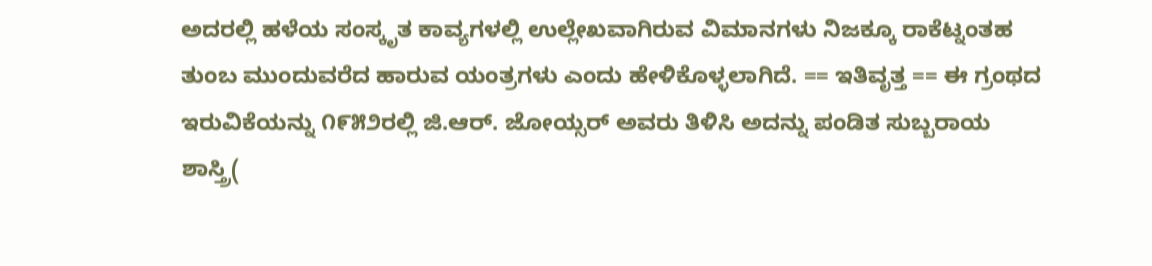ಅದರಲ್ಲಿ ಹಳೆಯ ಸಂಸ್ಕೃತ ಕಾವ್ಯಗಳಲ್ಲಿ ಉಲ್ಲೇಖವಾಗಿರುವ ವಿಮಾನಗಳು ನಿಜಕ್ಕೂ ರಾಕೆಟ್ನಂತಹ ತುಂಬ ಮುಂದುವರೆದ ಹಾರುವ ಯಂತ್ರಗಳು ಎಂದು ಹೇಳಿಕೊಳ್ಳಲಾಗಿದೆ. == ಇತಿವೃತ್ತ == ಈ ಗ್ರಂಥದ ಇರುವಿಕೆಯನ್ನು ೧೯೫೨ರಲ್ಲಿ ಜಿ.ಆರ್. ಜೋಯ್ಸರ್ ಅವರು ತಿಳಿಸಿ ಅದನ್ನು ಪಂಡಿತ ಸುಬ್ಬರಾಯ ಶಾಸ್ತ್ರಿ(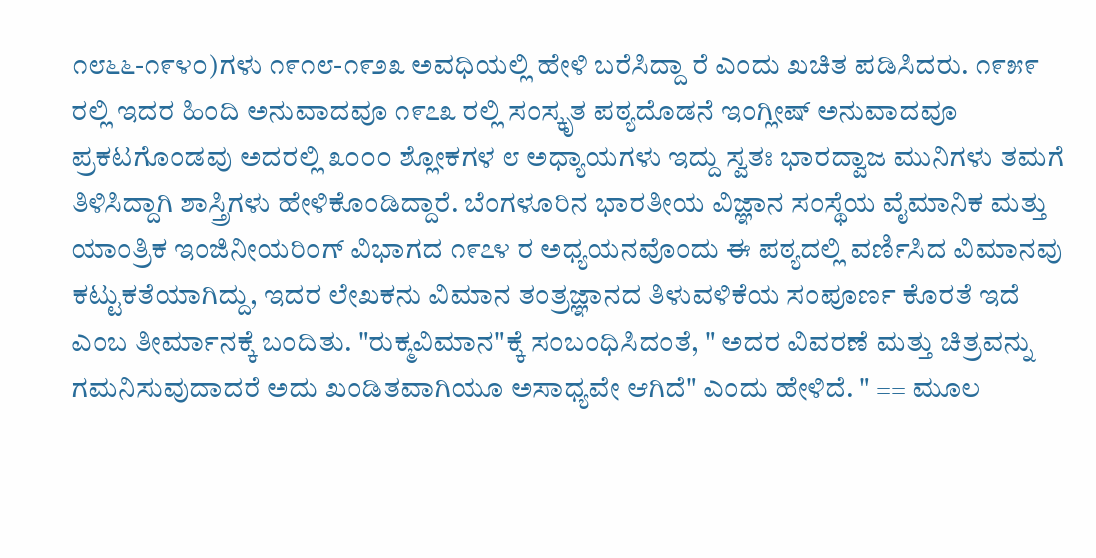೧೮೬೬-೧೯೪೦)ಗಳು ೧೯೧೮-೧೯೨೩ ಅವಧಿಯಲ್ಲಿ ಹೇಳಿ ಬರೆಸಿದ್ದಾ ರೆ ಎಂದು ಖಚಿತ ಪಡಿಸಿದರು. ೧೯೫೯ ರಲ್ಲಿ ಇದರ ಹಿಂದಿ ಅನುವಾದವೂ ೧೯೭೩ ರಲ್ಲಿ ಸಂಸ್ಕೃತ ಪಠ್ಯದೊಡನೆ ಇಂಗ್ಲೀಷ್ ಅನುವಾದವೂ ಪ್ರಕಟಗೊಂಡವು ಅದರಲ್ಲಿ ೩೦೦೦ ಶ್ಲೋಕಗಳ ೮ ಅಧ್ಯಾಯಗಳು ಇದ್ದು ಸ್ವತಃ ಭಾರದ್ವಾಜ ಮುನಿಗಳು ತಮಗೆ ತಿಳಿಸಿದ್ದಾಗಿ ಶಾಸ್ತ್ರಿಗಳು ಹೇಳಿಕೊಂಡಿದ್ದಾರೆ. ಬೆಂಗಳೂರಿನ ಭಾರತೀಯ ವಿಜ್ಞಾನ ಸಂಸ್ಥೆಯ ವೈಮಾನಿಕ ಮತ್ತು ಯಾಂತ್ರಿಕ ಇಂಜಿನೀಯರಿಂಗ್ ವಿಭಾಗದ ೧೯೭೪ ರ ಅಧ್ಯಯನವೊಂದು ಈ ಪಠ್ಯದಲ್ಲಿ ವರ್ಣಿಸಿದ ವಿಮಾನವು ಕಟ್ಟುಕತೆಯಾಗಿದ್ದು, ಇದರ ಲೇಖಕನು ವಿಮಾನ ತಂತ್ರಜ್ಞಾನದ ತಿಳುವಳಿಕೆಯ ಸಂಪೂರ್ಣ ಕೊರತೆ ಇದೆ ಎಂಬ ತೀರ್ಮಾನಕ್ಕೆ ಬಂದಿತು. "ರುಕ್ಮವಿಮಾನ"ಕ್ಕೆ ಸಂಬಂಧಿಸಿದಂತೆ, " ಅದರ ವಿವರಣೆ ಮತ್ತು ಚಿತ್ರವನ್ನು ಗಮನಿಸುವುದಾದರೆ ಅದು ಖಂಡಿತವಾಗಿಯೂ ಅಸಾಧ್ಯವೇ ಆಗಿದೆ" ಎಂದು ಹೇಳಿದೆ. " == ಮೂಲ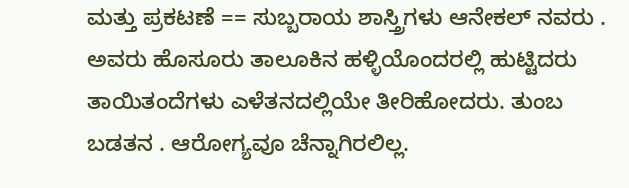ಮತ್ತು ಪ್ರಕಟಣೆ == ಸುಬ್ಬರಾಯ ಶಾಸ್ತ್ರಿಗಳು ಆನೇಕಲ್ ನವರು . ಅವರು ಹೊಸೂರು ತಾಲೂಕಿನ ಹಳ್ಳಿಯೊಂದರಲ್ಲಿ ಹುಟ್ಟಿದರು ತಾಯಿತಂದೆಗಳು ಎಳೆತನದಲ್ಲಿಯೇ ತೀರಿಹೋದರು. ತುಂಬ ಬಡತನ . ಆರೋಗ್ಯವೂ ಚೆನ್ನಾಗಿರಲಿಲ್ಲ.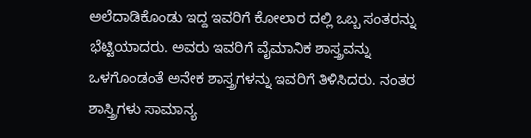ಅಲೆದಾಡಿಕೊಂಡು ಇದ್ದ ಇವರಿಗೆ ಕೋಲಾರ ದಲ್ಲಿ ಒಬ್ಬ ಸಂತರನ್ನು ಭೆಟ್ಟಿಯಾದರು. ಅವರು ಇವರಿಗೆ ವೈಮಾನಿಕ ಶಾಸ್ತ್ರವನ್ನು ಒಳಗೊಂಡಂತೆ ಅನೇಕ ಶಾಸ್ತ್ರಗಳನ್ನು ಇವರಿಗೆ ತಿಳಿಸಿದರು. ನಂತರ ಶಾಸ್ತ್ರಿಗಳು ಸಾಮಾನ್ಯ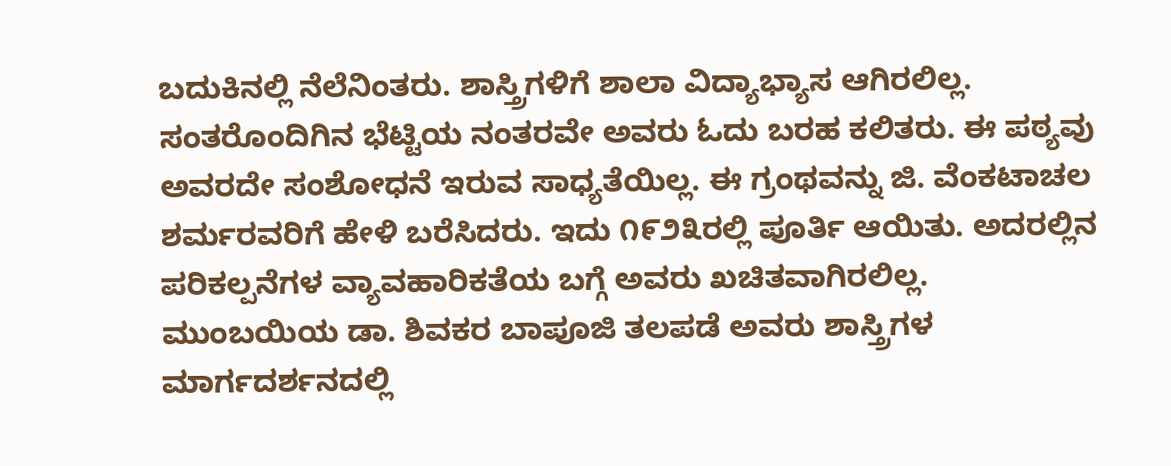ಬದುಕಿನಲ್ಲಿ ನೆಲೆನಿಂತರು. ಶಾಸ್ತ್ರಿಗಳಿಗೆ ಶಾಲಾ ವಿದ್ಯಾಭ್ಯಾಸ ಆಗಿರಲಿಲ್ಲ. ಸಂತರೊಂದಿಗಿನ ಭೆಟ್ಟಿಯ ನಂತರವೇ ಅವರು ಓದು ಬರಹ ಕಲಿತರು. ಈ ಪಠ್ಯವು ಅವರದೇ ಸಂಶೋಧನೆ ಇರುವ ಸಾಧ್ಯತೆಯಿಲ್ಲ. ಈ ಗ್ರಂಥವನ್ನು ಜಿ. ವೆಂಕಟಾಚಲ ಶರ್ಮರವರಿಗೆ ಹೇಳಿ ಬರೆಸಿದರು. ಇದು ೧೯೨೩ರಲ್ಲಿ ಪೂರ್ತಿ ಆಯಿತು. ಅದರಲ್ಲಿನ ಪರಿಕಲ್ಪನೆಗಳ ವ್ಯಾವಹಾರಿಕತೆಯ ಬಗ್ಗೆ ಅವರು ಖಚಿತವಾಗಿರಲಿಲ್ಲ. ಮುಂಬಯಿಯ ಡಾ. ಶಿವಕರ ಬಾಪೂಜಿ ತಲಪಡೆ ಅವರು ಶಾಸ್ತ್ರಿಗಳ ಮಾರ್ಗದರ್ಶನದಲ್ಲಿ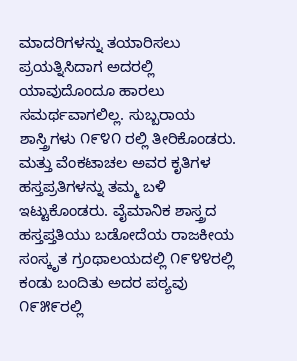ಮಾದರಿಗಳನ್ನು ತಯಾರಿಸಲು ಪ್ರಯತ್ನಿಸಿದಾಗ ಅದರಲ್ಲಿ ಯಾವುದೊಂದೂ ಹಾರಲು ಸಮರ್ಥವಾಗಲಿಲ್ಲ. ಸುಬ್ಬರಾಯ ಶಾಸ್ತ್ರಿಗಳು ೧೯೪೧ ರಲ್ಲಿ ತೀರಿಕೊಂಡರು. ಮತ್ತು ವೆಂಕಟಾಚಲ ಅವರ ಕೃತಿಗಳ ಹಸ್ತಪ್ರತಿಗಳನ್ನು ತಮ್ಮ ಬಳಿ ಇಟ್ಟುಕೊಂಡರು. ವೈಮಾನಿಕ ಶಾಸ್ತ್ರದ ಹಸ್ತಪ್ತತಿಯು ಬಡೋದೆಯ ರಾಜಕೀಯ ಸಂಸ್ಕೃತ ಗ್ರಂಥಾಲಯದಲ್ಲಿ ೧೯೪೪ರಲ್ಲಿ ಕಂಡು ಬಂದಿತು ಅದರ ಪಠ್ಯವು ೧೯೫೯ರಲ್ಲಿ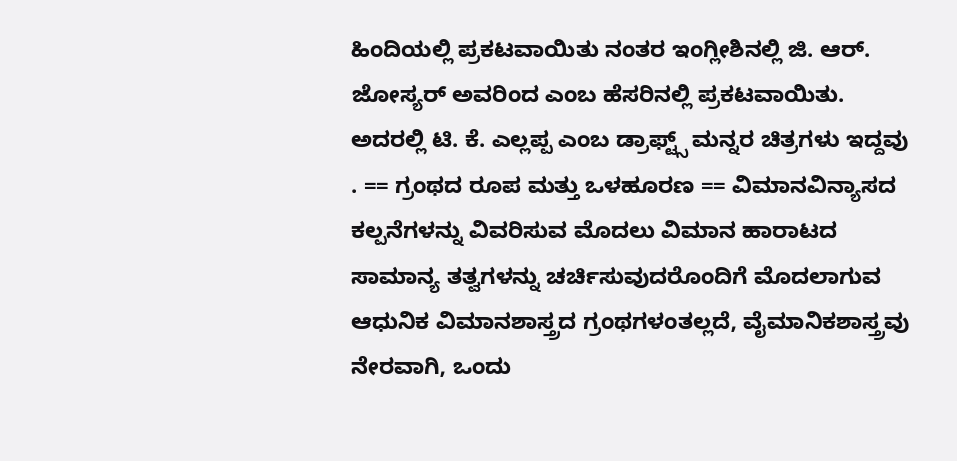ಹಿಂದಿಯಲ್ಲಿ ಪ್ರಕಟವಾಯಿತು ನಂತರ ಇಂಗ್ಲೀಶಿನಲ್ಲಿ ಜಿ. ಆರ್. ಜೋಸ್ಯರ್ ಅವರಿಂದ ಎಂಬ ಹೆಸರಿನಲ್ಲಿ ಪ್ರಕಟವಾಯಿತು. ಅದರಲ್ಲಿ ಟಿ. ಕೆ. ಎಲ್ಲಪ್ಪ ಎಂಬ ಡ್ರಾಫ್ಟ್ಸ್ ಮನ್ನರ ಚಿತ್ರಗಳು ಇದ್ದವು . == ಗ್ರಂಥದ ರೂಪ ಮತ್ತು ಒಳಹೂರಣ == ವಿಮಾನವಿನ್ಯಾಸದ ಕಲ್ಪನೆಗಳನ್ನು ವಿವರಿಸುವ ಮೊದಲು ವಿಮಾನ ಹಾರಾಟದ ಸಾಮಾನ್ಯ ತತ್ವಗಳನ್ನು ಚರ್ಚಿಸುವುದರೊಂದಿಗೆ ಮೊದಲಾಗುವ ಆಧುನಿಕ ವಿಮಾನಶಾಸ್ತ್ರದ ಗ್ರಂಥಗಳಂತಲ್ಲದೆ, ವೈಮಾನಿಕಶಾಸ್ತ್ರವು ನೇರವಾಗಿ, ಒಂದು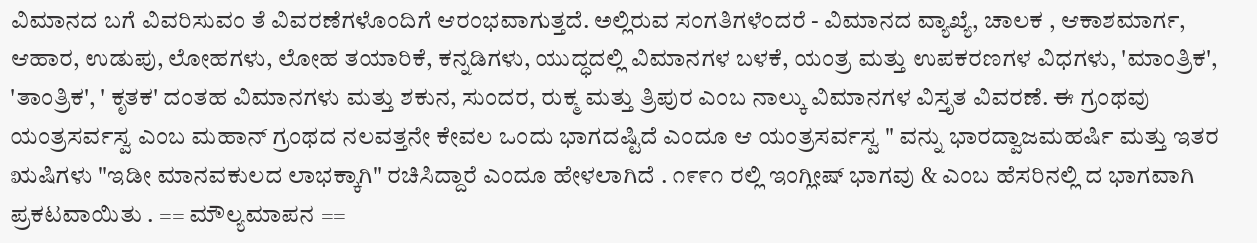ವಿಮಾನದ ಬಗೆ ವಿವರಿಸುವಂ ತೆ ವಿವರಣೆಗಳೊಂದಿಗೆ ಆರಂಭವಾಗುತ್ತದೆ. ಅಲ್ಲಿರುವ ಸಂಗತಿಗಳೆಂದರೆ - ವಿಮಾನದ ವ್ಯಾಖ್ಯೆ, ಚಾಲಕ , ಆಕಾಶಮಾರ್ಗ, ಆಹಾರ, ಉಡುಪು, ಲೋಹಗಳು, ಲೋಹ ತಯಾರಿಕೆ, ಕನ್ನಡಿಗಳು, ಯುದ್ಧದಲ್ಲಿ ವಿಮಾನಗಳ ಬಳಕೆ, ಯಂತ್ರ ಮತ್ತು ಉಪಕರಣಗಳ ವಿಧಗಳು, 'ಮಾಂತ್ರಿಕ', 'ತಾಂತ್ರಿಕ', ' ಕೃತಕ' ದಂತಹ ವಿಮಾನಗಳು ಮತ್ತು ಶಕುನ, ಸುಂದರ, ರುಕ್ಮ ಮತ್ತು ತ್ರಿಪುರ ಎಂಬ ನಾಲ್ಕು ವಿಮಾನಗಳ ವಿಸ್ತೃತ ವಿವರಣೆ. ಈ ಗ್ರಂಥವು ಯಂತ್ರಸರ್ವಸ್ವ ಎಂಬ ಮಹಾನ್ ಗ್ರಂಥದ ನಲವತ್ತನೇ ಕೇವಲ ಒಂದು ಭಾಗದಷ್ಟಿದೆ ಎಂದೂ ಆ ಯಂತ್ರಸರ್ವಸ್ವ " ವನ್ನು ಭಾರದ್ವಾಜಮಹರ್ಷಿ ಮತ್ತು ಇತರ ಋಷಿಗಳು "ಇಡೀ ಮಾನವಕುಲದ ಲಾಭಕ್ಕಾಗಿ" ರಚಿಸಿದ್ದಾರೆ ಎಂದೂ ಹೇಳಲಾಗಿದೆ . ೧೯೯೧ ರಲ್ಲಿ ಇಂಗ್ಲೀಷ್ ಭಾಗವು & ಎಂಬ ಹೆಸರಿನಲ್ಲಿ ದ ಭಾಗವಾಗಿ ಪ್ರಕಟವಾಯಿತು . == ಮೌಲ್ಯಮಾಪನ ==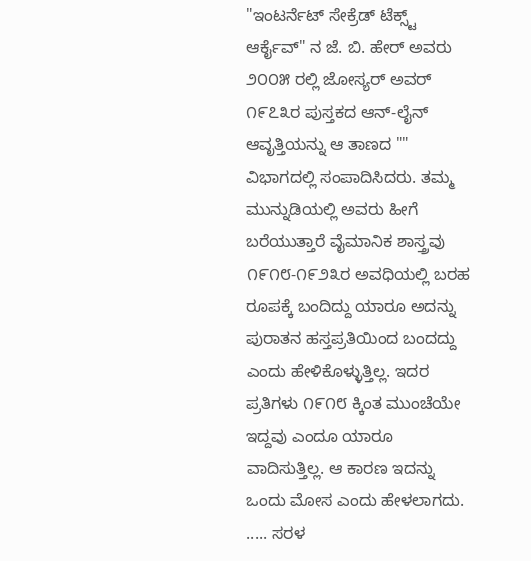"ಇಂಟರ್ನೆಟ್ ಸೇಕ್ರೆಡ್ ಟೆಕ್ಸ್ಟ್ ಆರ್ಕೈವ್" ನ ಜೆ. ಬಿ. ಹೇರ್ ಅವರು ೨೦೦೫ ರಲ್ಲಿ ಜೋಸ್ಯರ್ ಅವರ್ ೧೯೭೩ರ ಪುಸ್ತಕದ ಆನ್-ಲೈನ್ ಆವೃತ್ತಿಯನ್ನು ಆ ತಾಣದ "" ವಿಭಾಗದಲ್ಲಿ ಸಂಪಾದಿಸಿದರು. ತಮ್ಮ ಮುನ್ನುಡಿಯಲ್ಲಿ ಅವರು ಹೀಗೆ ಬರೆಯುತ್ತಾರೆ ವೈಮಾನಿಕ ಶಾಸ್ತ್ರವು ೧೯೧೮-೧೯೨೩ರ ಅವಧಿಯಲ್ಲಿ ಬರಹ ರೂಪಕ್ಕೆ ಬಂದಿದ್ದು ಯಾರೂ ಅದನ್ನು ಪುರಾತನ ಹಸ್ತಪ್ರತಿಯಿಂದ ಬಂದದ್ದು ಎಂದು ಹೇಳಿಕೊಳ್ಳುತ್ತಿಲ್ಲ. ಇದರ ಪ್ರತಿಗಳು ೧೯೧೮ ಕ್ಕಿಂತ ಮುಂಚೆಯೇ ಇದ್ದವು ಎಂದೂ ಯಾರೂ ವಾದಿಸುತ್ತಿಲ್ಲ. ಆ ಕಾರಣ ಇದನ್ನು ಒಂದು ಮೋಸ ಎಂದು ಹೇಳಲಾಗದು. ..... ಸರಳ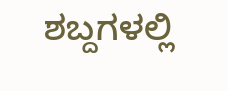ಶಬ್ದಗಳಲ್ಲಿ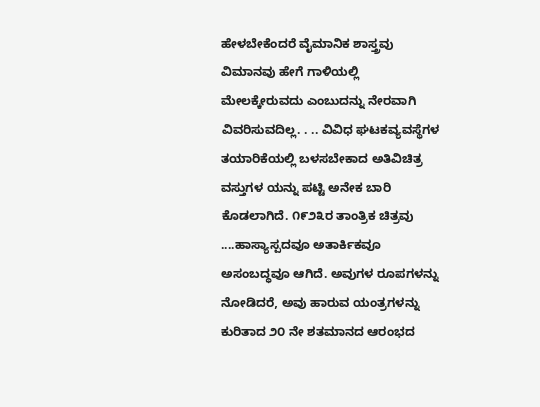ಹೇಳಬೇಕೆಂದರೆ ವೈಮಾನಿಕ ಶಾಸ್ತ್ರವು ವಿಮಾನವು ಹೇಗೆ ಗಾಳಿಯಲ್ಲಿ ಮೇಲಕ್ಕೇರುವದು ಎಂಬುದನ್ನು ನೇರವಾಗಿ ವಿವರಿಸುವದಿಲ್ಲ. . .. ವಿವಿಧ ಘಟಕವ್ಯವಸ್ಥೆಗಳ ತಯಾರಿಕೆಯಲ್ಲಿ ಬಳಸಬೇಕಾದ ಅತಿವಿಚಿತ್ರ ವಸ್ತುಗಳ ಯನ್ನು ಪಟ್ಟಿ ಅನೇಕ ಬಾರಿ ಕೊಡಲಾಗಿದೆ. ೧೯೨೩ರ ತಾಂತ್ರಿಕ ಚಿತ್ರವು ....ಹಾಸ್ಯಾಸ್ಪದವೂ ಅತಾರ್ಕಿಕವೂ ಅಸಂಬದ್ಧವೂ ಆಗಿದೆ. ಅವುಗಳ ರೂಪಗಳನ್ನು ನೋಡಿದರೆ, ಅವು ಹಾರುವ ಯಂತ್ರಗಳನ್ನು ಕುರಿತಾದ ೨೦ ನೇ ಶತಮಾನದ ಆರಂಭದ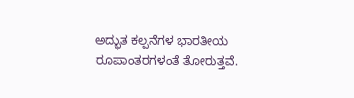ಅದ್ಭುತ ಕಲ್ಪನೆಗಳ ಭಾರತೀಯ ರೂಪಾಂತರಗಳಂತೆ ತೋರುತ್ತವೆ.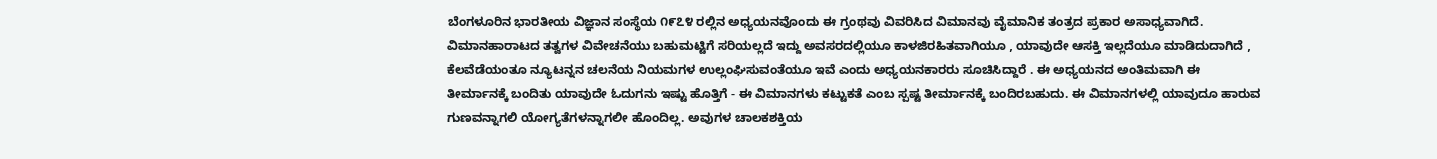ಬೆಂಗಳೂರಿನ ಭಾರತೀಯ ವಿಜ್ಞಾನ ಸಂಸ್ಥೆಯ ೧೯೭೪ ರಲ್ಲಿನ ಅಧ್ಯಯನವೊಂದು ಈ ಗ್ರಂಥವು ವಿವರಿಸಿದ ವಿಮಾನವು ವೈಮಾನಿಕ ತಂತ್ರದ ಪ್ರಕಾರ ಅಸಾಧ್ಯವಾಗಿದೆ. ವಿಮಾನಹಾರಾಟದ ತತ್ವಗಳ ವಿವೇಚನೆಯು ಬಹುಮಟ್ಟಿಗೆ ಸರಿಯಲ್ಲದೆ ಇದ್ದು ಅವಸರದಲ್ಲಿಯೂ ಕಾಳಜಿರಹಿತವಾಗಿಯೂ , ಯಾವುದೇ ಆಸಕ್ತಿ ಇಲ್ಲದೆಯೂ ಮಾಡಿದುದಾಗಿದೆ , ಕೆಲವೆಡೆಯಂತೂ ನ್ಯೂಟನ್ನನ ಚಲನೆಯ ನಿಯಮಗಳ ಉಲ್ಲಂಘಿಸುವಂತೆಯೂ ಇವೆ ಎಂದು ಅಧ್ಯಯನಕಾರರು ಸೂಚಿಸಿದ್ದಾರೆ . ಈ ಅಧ್ಯಯನದ ಅಂತಿಮವಾಗಿ ಈ ತೀರ್ಮಾನಕ್ಕೆ ಬಂದಿತು ಯಾವುದೇ ಓದುಗನು ಇಷ್ಟು ಹೊತ್ತಿಗೆ - ಈ ವಿಮಾನಗಳು ಕಟ್ಟುಕತೆ ಎಂಬ ಸ್ಪಷ್ಟ ತೀರ್ಮಾನಕ್ಕೆ ಬಂದಿರಬಹುದು. ಈ ವಿಮಾನಗಳಲ್ಲಿ ಯಾವುದೂ ಹಾರುವ ಗುಣವನ್ನಾಗಲಿ ಯೋಗ್ಯತೆಗಳನ್ನಾಗಲೀ ಹೊಂದಿಲ್ಲ. ಅವುಗಳ ಚಾಲಕಶಕ್ತಿಯ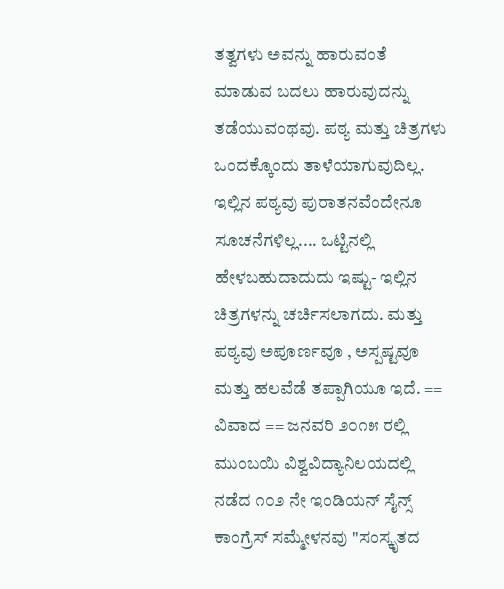ತತ್ವಗಳು ಅವನ್ನು ಹಾರುವಂತೆ ಮಾಡುವ ಬದಲು ಹಾರುವುದನ್ನು ತಡೆಯುವಂಥವು. ಪಠ್ಯ ಮತ್ತು ಚಿತ್ರಗಳು ಒಂದಕ್ಕೊಂದು ತಾಳೆಯಾಗುವುದಿಲ್ಲ. ಇಲ್ಲಿನ ಪಠ್ಯವು ಪುರಾತನವೆಂದೇನೂ ಸೂಚನೆಗಳಿಲ್ಲ.... ಒಟ್ಟಿನಲ್ಲಿ ಹೇಳಬಹುದಾದುದು ಇಷ್ಟು- ಇಲ್ಲಿನ ಚಿತ್ರಗಳನ್ನು ಚರ್ಚಿಸಲಾಗದು. ಮತ್ತು ಪಠ್ಯವು ಅಪೂರ್ಣವೂ , ಅಸ್ಪಷ್ಟವೂ ಮತ್ತು ಹಲವೆಡೆ ತಪ್ಪಾಗಿಯೂ ಇದೆ. == ವಿವಾದ == ಜನವರಿ ೨೦೧೫ ರಲ್ಲಿ ಮುಂಬಯಿ ವಿಶ್ವವಿದ್ಯಾನಿಲಯದಲ್ಲಿ ನಡೆದ ೧೦೨ ನೇ ಇಂಡಿಯನ್ ಸೈನ್ಸ್ ಕಾಂಗ್ರೆಸ್ ಸಮ್ಮೇಳನವು "ಸಂಸ್ಕೃತದ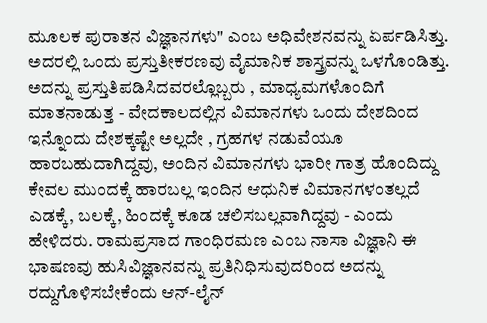ಮೂಲಕ ಪುರಾತನ ವಿಜ್ಞಾನಗಳು" ಎಂಬ ಅಧಿವೇಶನವನ್ನು ಏರ್ಪಡಿಸಿತ್ತು. ಅದರಲ್ಲಿ ಒಂದು ಪ್ರಸ್ತುತೀಕರಣವು ವೈಮಾನಿಕ ಶಾಸ್ತ್ರವನ್ನು ಒಳಗೊಂಡಿತ್ತು. ಅದನ್ನು ಪ್ರಸ್ತುತಿಪಡಿಸಿದವರಲ್ಲೊಬ್ಬರು , ಮಾಧ್ಯಮಗಳೊಂದಿಗೆ ಮಾತನಾಡುತ್ತ - ವೇದಕಾಲದಲ್ಲಿನ ವಿಮಾನಗಳು ಒಂದು ದೇಶದಿಂದ ಇನ್ನೊಂದು ದೇಶಕ್ಕಷ್ಟೇ ಅಲ್ಲದೇ , ಗ್ರಹಗಳ ನಡುವೆಯೂ ಹಾರಬಹುದಾಗಿದ್ದವು, ಅಂದಿನ ವಿಮಾನಗಳು ಭಾರೀ ಗಾತ್ರ ಹೊಂದಿದ್ದು ಕೇವಲ ಮುಂದಕ್ಕೆ ಹಾರಬಲ್ಲ ಇಂದಿನ ಆಧುನಿಕ ವಿಮಾನಗಳಂತಲ್ಲದೆ ಎಡಕ್ಕೆ, ಬಲಕ್ಕೆ, ಹಿಂದಕ್ಕೆ ಕೂಡ ಚಲಿಸಬಲ್ಲವಾಗಿದ್ದವು - ಎಂದು ಹೇಳಿದರು. ರಾಮಪ್ರಸಾದ ಗಾಂಧಿರಮಣ ಎಂಬ ನಾಸಾ ವಿಜ್ಞಾನಿ ಈ ಭಾಷಣವು ಹುಸಿವಿಜ್ಞಾನವನ್ನು ಪ್ರತಿನಿಧಿಸುವುದರಿಂದ ಅದನ್ನು ರದ್ದುಗೊಳಿಸಬೇಕೆಂದು ಆನ್-ಲೈನ್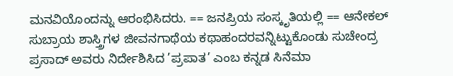ಮನವಿಯೊಂದನ್ನು ಆರಂಭಿಸಿದರು. == ಜನಪ್ರಿಯ ಸಂಸ್ಕೃತಿಯಲ್ಲಿ == ಆನೇಕಲ್ ಸುಬ್ರಾಯ ಶಾಸ್ತ್ರಿಗಳ ಜೀವನಗಾಥೆಯ ಕಥಾಹಂದರವನ್ನಿಟ್ಟುಕೊಂಡು ಸುಚೇಂದ್ರ ಪ್ರಸಾದ್ ಅವರು ನಿರ್ದೇಶಿಸಿದ ’ಪ್ರಪಾತ’ ಎಂಬ ಕನ್ನಡ ಸಿನೆಮಾ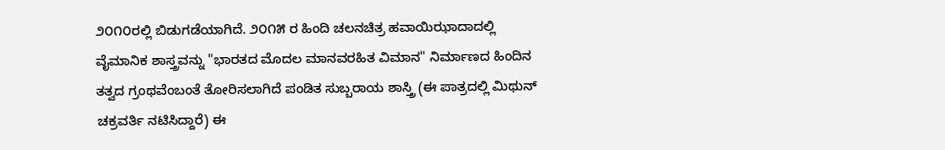೨೦೧೦ರಲ್ಲಿ ಬಿಡುಗಡೆಯಾಗಿದೆ. ೨೦೧೫ ರ ಹಿಂದಿ ಚಲನಚಿತ್ರ ಹವಾಯಿಝಾದಾದಲ್ಲಿ ವೈಮಾನಿಕ ಶಾಸ್ತ್ರವನ್ನು "ಭಾರತದ ಮೊದಲ ಮಾನವರಹಿತ ವಿಮಾನ" ನಿರ್ಮಾಣದ ಹಿಂದಿನ ತತ್ವದ ಗ್ರಂಥವೆಂಬಂತೆ ತೋರಿಸಲಾಗಿದೆ ಪಂಡಿತ ಸುಬ್ಬರಾಯ ಶಾಸ್ತ್ರಿ (ಈ ಪಾತ್ರದಲ್ಲಿ ಮಿಥುನ್ ಚಕ್ರವರ್ತಿ ನಟಿಸಿದ್ದಾರೆ) ಈ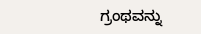ಗ್ರಂಥವನ್ನು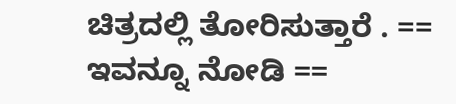ಚಿತ್ರದಲ್ಲಿ ತೋರಿಸುತ್ತಾರೆ . == ಇವನ್ನೂ ನೋಡಿ ==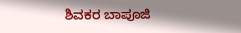ಶಿವಕರ ಬಾಪೂಜಿ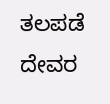ತಲಪಡೆ ದೇವರ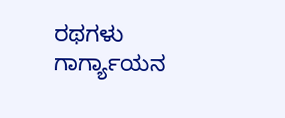ರಥಗಳು ಗಾರ್ಗ್ಯಾಯನ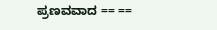ಪ್ರಣವವಾದ == ==